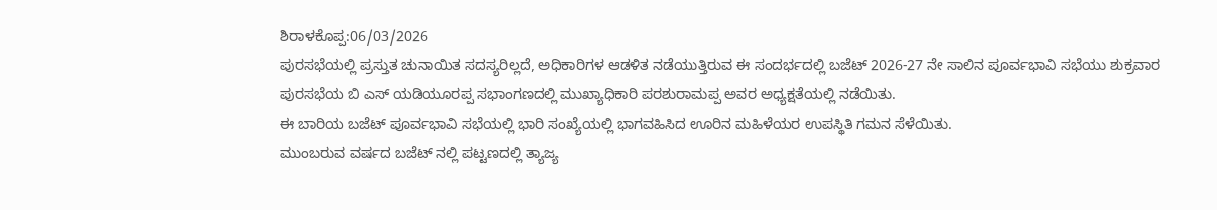ಶಿರಾಳಕೊಪ್ಪ:06/03/2026
ಪುರಸಭೆಯಲ್ಲಿ ಪ್ರಸ್ತುತ ಚುನಾಯಿತ ಸದಸ್ಯರಿಲ್ಲದೆ, ಅಧಿಕಾರಿಗಳ ಆಡಳಿತ ನಡೆಯುತ್ತಿರುವ ಈ ಸಂದರ್ಭದಲ್ಲಿ ಬಜೆಟ್ 2026-27 ನೇ ಸಾಲಿನ ಪೂರ್ವಭಾವಿ ಸಭೆಯು ಶುಕ್ರವಾರ ಪುರಸಭೆಯ ಬಿ ಎಸ್ ಯಡಿಯೂರಪ್ಪ ಸಭಾಂಗಣದಲ್ಲಿ ಮುಖ್ಯಾಧಿಕಾರಿ ಪರಶುರಾಮಪ್ಪ ಅವರ ಅಧ್ಯಕ್ಷತೆಯಲ್ಲಿ ನಡೆಯಿತು.
ಈ ಬಾರಿಯ ಬಜೆಟ್ ಪೂರ್ವಭಾವಿ ಸಭೆಯಲ್ಲಿ ಭಾರಿ ಸಂಖ್ಯೆಯಲ್ಲಿ ಭಾಗವಹಿಸಿದ ಊರಿನ ಮಹಿಳೆಯರ ಉಪಸ್ಥಿತಿ ಗಮನ ಸೆಳೆಯಿತು.
ಮುಂಬರುವ ವರ್ಷದ ಬಜೆಟ್ ನಲ್ಲಿ ಪಟ್ಟಣದಲ್ಲಿ ತ್ಯಾಜ್ಯ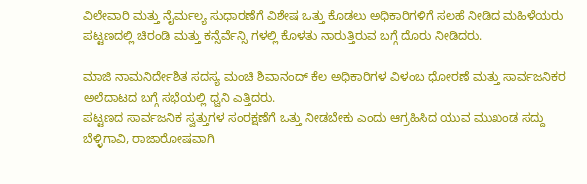ವಿಲೇವಾರಿ ಮತ್ತು ನೈರ್ಮಲ್ಯ ಸುಧಾರಣೆಗೆ ವಿಶೇಷ ಒತ್ತು ಕೊಡಲು ಅಧಿಕಾರಿಗಳಿಗೆ ಸಲಹೆ ನೀಡಿದ ಮಹಿಳೆಯರು ಪಟ್ಟಣದಲ್ಲಿ ಚಿರಂಡಿ ಮತ್ತು ಕನ್ಸೆರ್ವೆನ್ಸಿ ಗಳಲ್ಲಿ ಕೊಳತು ನಾರುತ್ತಿರುವ ಬಗ್ಗೆ ದೊರು ನೀಡಿದರು.

ಮಾಜಿ ನಾಮನಿರ್ದೇಶಿತ ಸದಸ್ಯ ಮಂಚಿ ಶಿವಾನಂದ್ ಕೆಲ ಅಧಿಕಾರಿಗಳ ವಿಳಂಬ ಧೋರಣೆ ಮತ್ತು ಸಾರ್ವಜನಿಕರ ಅಲೆದಾಟದ ಬಗ್ಗೆ ಸಭೆಯಲ್ಲಿ ಧ್ವನಿ ಎತ್ತಿದರು.
ಪಟ್ಟಣದ ಸಾರ್ವಜನಿಕ ಸ್ವತ್ತುಗಳ ಸಂರಕ್ಷಣೆಗೆ ಒತ್ತು ನೀಡಬೇಕು ಎಂದು ಆಗ್ರಹಿಸಿದ ಯುವ ಮುಖಂಡ ಸದ್ದು ಬೆಳ್ಳಿಗಾವಿ, ರಾಜಾರೋಷವಾಗಿ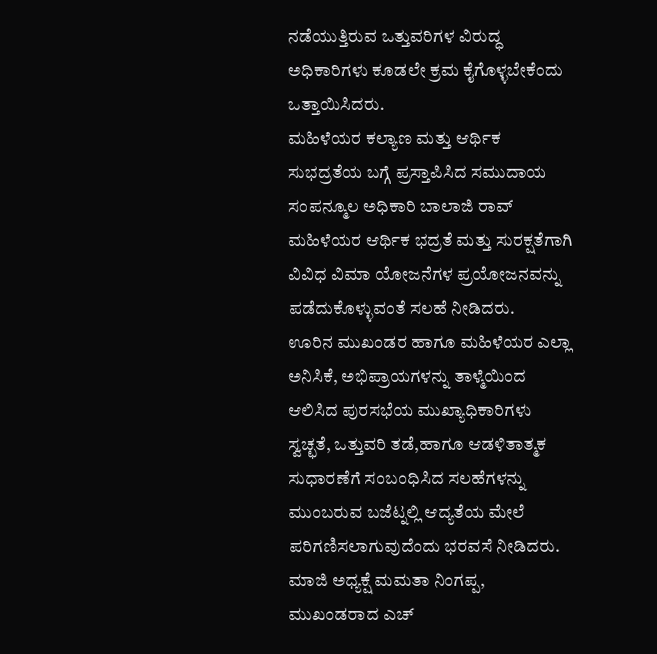ನಡೆಯುತ್ತಿರುವ ಒತ್ತುವರಿಗಳ ವಿರುದ್ಧ ಅಧಿಕಾರಿಗಳು ಕೂಡಲೇ ಕ್ರಮ ಕೈಗೊಳ್ಳಬೇಕೆಂದು ಒತ್ತಾಯಿಸಿದರು.
ಮಹಿಳೆಯರ ಕಲ್ಯಾಣ ಮತ್ತು ಆರ್ಥಿಕ ಸುಭದ್ರತೆಯ ಬಗ್ಗೆ ಪ್ರಸ್ತಾಪಿಸಿದ ಸಮುದಾಯ ಸಂಪನ್ಮೂಲ ಅಧಿಕಾರಿ ಬಾಲಾಜಿ ರಾವ್ ಮಹಿಳೆಯರ ಆರ್ಥಿಕ ಭದ್ರತೆ ಮತ್ತು ಸುರಕ್ಷತೆಗಾಗಿ ವಿವಿಧ ವಿಮಾ ಯೋಜನೆಗಳ ಪ್ರಯೋಜನವನ್ನು ಪಡೆದುಕೊಳ್ಳುವಂತೆ ಸಲಹೆ ನೀಡಿದರು.
ಊರಿನ ಮುಖಂಡರ ಹಾಗೂ ಮಹಿಳೆಯರ ಎಲ್ಲಾ ಅನಿಸಿಕೆ, ಅಭಿಪ್ರಾಯಗಳನ್ನು ತಾಳ್ಮೆಯಿಂದ ಆಲಿಸಿದ ಪುರಸಭೆಯ ಮುಖ್ಯಾಧಿಕಾರಿಗಳು ಸ್ವಚ್ಛತೆ, ಒತ್ತುವರಿ ತಡೆ,ಹಾಗೂ ಆಡಳಿತಾತ್ಮಕ ಸುಧಾರಣೆಗೆ ಸಂಬಂಧಿಸಿದ ಸಲಹೆಗಳನ್ನು ಮುಂಬರುವ ಬಜೆಟ್ನಲ್ಲಿ ಆದ್ಯತೆಯ ಮೇಲೆ ಪರಿಗಣಿಸಲಾಗುವುದೆಂದು ಭರವಸೆ ನೀಡಿದರು.
ಮಾಜಿ ಅಧ್ಯಕ್ಷೆ ಮಮತಾ ನಿಂಗಪ್ಪ, ಮುಖಂಡರಾದ ಎಚ್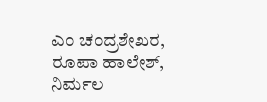ಎಂ ಚಂದ್ರಶೇಖರ, ರೂಪಾ ಹಾಲೇಶ್, ನಿರ್ಮಲ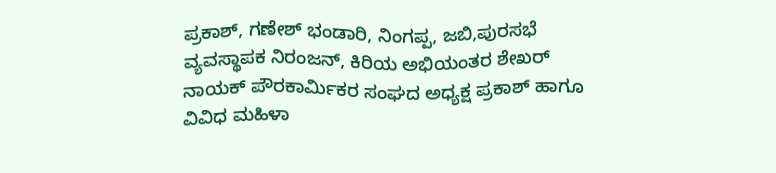ಪ್ರಕಾಶ್, ಗಣೇಶ್ ಭಂಡಾರಿ, ನಿಂಗಪ್ಪ, ಜಬಿ,ಪುರಸಭೆ ವ್ಯವಸ್ಥಾಪಕ ನಿರಂಜನ್, ಕಿರಿಯ ಅಭಿಯಂತರ ಶೇಖರ್ ನಾಯಕ್ ಪೌರಕಾರ್ಮಿಕರ ಸಂಘದ ಅಧ್ಯಕ್ಷ ಪ್ರಕಾಶ್ ಹಾಗೂ ವಿವಿಧ ಮಹಿಳಾ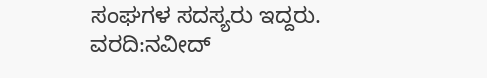ಸಂಘಗಳ ಸದಸ್ಯರು ಇದ್ದರು.
ವರದಿ:ನವೀದ್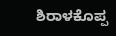ಶಿರಾಳಕೊಪ್ಪ